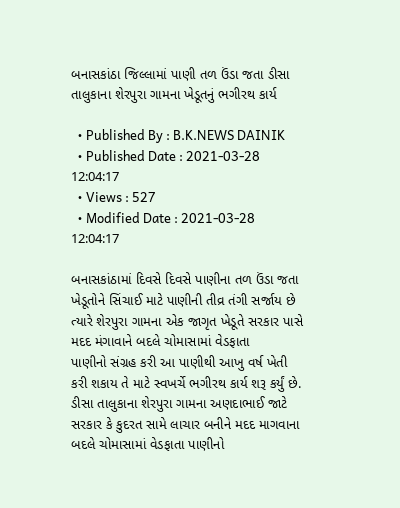બનાસકાંઠા જિલ્લામાં પાણી તળ ઉંડા જતા ડીસા તાલુકાના શેરપુરા ગામના ખેડૂતનું ભગીરથ કાર્ય

  • Published By : B.K.NEWS DAINIK
  • Published Date : 2021-03-28 12:04:17
  • Views : 527
  • Modified Date : 2021-03-28 12:04:17

બનાસકાંઠામાં દિવસે દિવસે પાણીના તળ ઉંડા જતા ખેડૂતોને સિંચાઈ માટે પાણીની તીવ્ર તંગી સર્જાય છે ત્યારે શેરપુરા ગામના એક જાગૃત ખેડૂતે સરકાર પાસે મદદ મંગાવાને બદલે ચોમાસામાં વેડફાતા
પાણીનો સંગ્રહ કરી આ પાણીથી આખુ વર્ષ ખેતી કરી શકાય તે માટે સ્વખર્ચે ભગીરથ કાર્ય શરૂ કર્યું છે.
ડીસા તાલુકાના શેરપુરા ગામના અણદાભાઈ જાટે  સરકાર કે કુદરત સામે લાચાર બનીને મદદ માગવાના બદલે ચોમાસામાં વેડફાતા પાણીનો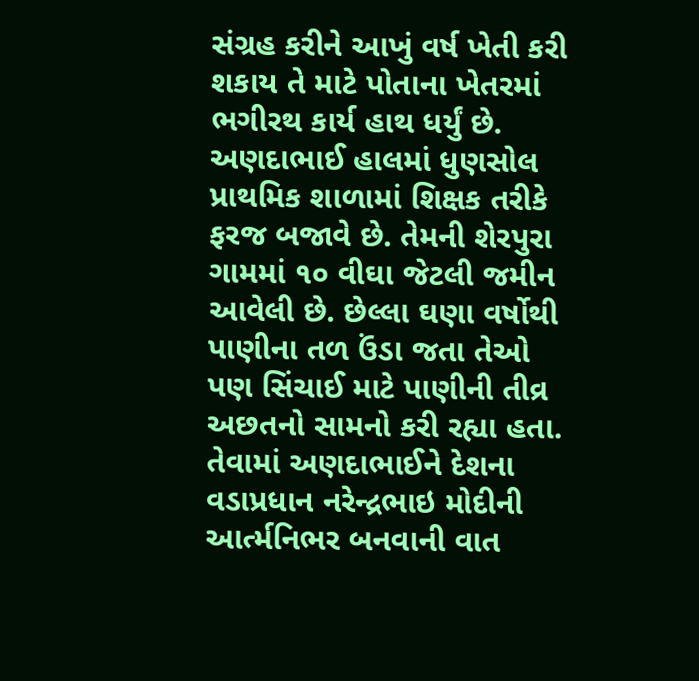સંગ્રહ કરીને આખું વર્ષ ખેતી કરી શકાય તે માટે પોતાના ખેતરમાં ભગીરથ કાર્ય હાથ ધર્યું છે.  અણદાભાઈ હાલમાં ધુણસોલ પ્રાથમિક શાળામાં શિક્ષક તરીકે ફરજ બજાવે છે. તેમની શેરપુરા ગામમાં ૧૦ વીઘા જેટલી જમીન આવેલી છે. છેલ્લા ઘણા વર્ષોથી
પાણીના તળ ઉંડા જતા તેઓ પણ સિંચાઈ માટે પાણીની તીવ્ર અછતનો સામનો કરી રહ્યા હતા. તેવામાં અણદાભાઈને દેશના વડાપ્રધાન નરેન્દ્રભાઇ મોદીની આર્ત્મનિભર બનવાની વાત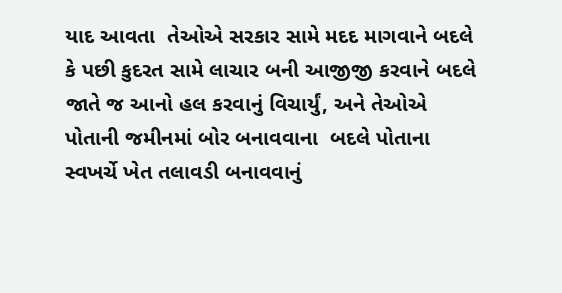યાદ આવતા  તેઓએ સરકાર સામે મદદ માગવાને બદલે કે પછી કુદરત સામે લાચાર બની આજીજી કરવાને બદલે જાતે જ આનો હલ કરવાનું વિચાર્યું, અને તેઓએ પોતાની જમીનમાં બોર બનાવવાના  બદલે પોતાના સ્વખર્ચે ખેત તલાવડી બનાવવાનું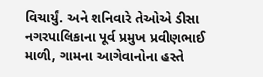વિચાર્યું. અને શનિવારે તેઓએ ડીસા નગરપાલિકાના પૂર્વ પ્રમુખ પ્રવીણભાઈ માળી, ગામના આગેવાનોના હસ્તે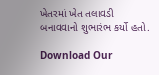ખેતરમાં ખેત તલાવડી બનાવવાનો શુભારંભ કર્યો હતો.

Download Our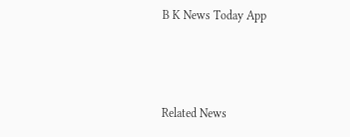B K News Today App



Related News